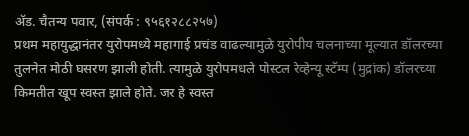ॲड. चैतन्य पवार, (संपर्क : ९५६१२८८२५७)
प्रथम महायुद्धानंतर युरोपमध्ये महागाई प्रचंड वाढल्यामुळे युरोपीय चलनाच्या मूल्यात डॉलरच्या तुलनेत मोठी घसरण झाली होती. त्यामुळे युरोपमधले पोस्टल रेव्हेन्यू स्टॅम्प (मुद्रांक) डॉलरच्या किमतीत खूप स्वस्त झाले होते. जर हे स्वस्त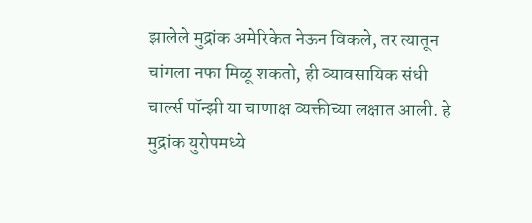झालेले मुद्रांक अमेरिकेत नेऊन विकले, तर त्यातून चांगला नफा मिळू शकतो, ही व्यावसायिक संधी चार्ल्स पॉन्झी या चाणाक्ष व्यक्तीच्या लक्षात आली. हे मुद्रांक युरोपमध्ये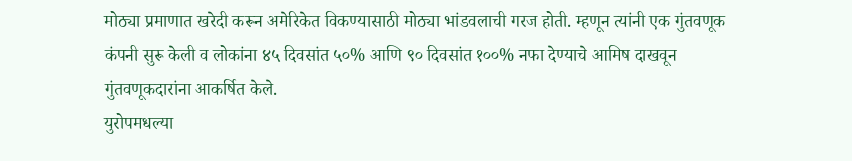मोठ्या प्रमाणात खरेदी करून अमेरिकेत विकण्यासाठी मोठ्या भांडवलाची गरज होती. म्हणून त्यांनी एक गुंतवणूक कंपनी सुरू केली व लोकांना ४५ दिवसांत ५०% आणि ९० दिवसांत १००% नफा देण्याचे आमिष दाखवून गुंतवणूकदारांना आकर्षित केले.
युरोपमधल्या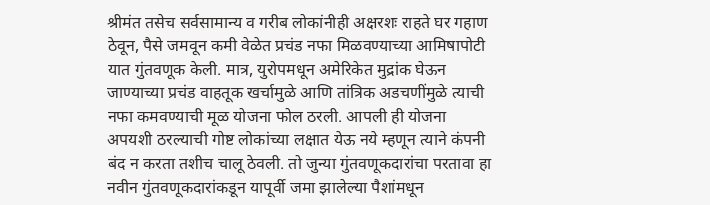श्रीमंत तसेच सर्वसामान्य व गरीब लोकांनीही अक्षरशः राहते घर गहाण ठेवून, पैसे जमवून कमी वेळेत प्रचंड नफा मिळवण्याच्या आमिषापोटी यात गुंतवणूक केली. मात्र, युरोपमधून अमेरिकेत मुद्रांक घेऊन जाण्याच्या प्रचंड वाहतूक खर्चामुळे आणि तांत्रिक अडचणींमुळे त्याची नफा कमवण्याची मूळ योजना फोल ठरली. आपली ही योजना अपयशी ठरल्याची गोष्ट लोकांच्या लक्षात येऊ नये म्हणून त्याने कंपनी बंद न करता तशीच चालू ठेवली. तो जुन्या गुंतवणूकदारांचा परतावा हा नवीन गुंतवणूकदारांकडून यापूर्वी जमा झालेल्या पैशांमधून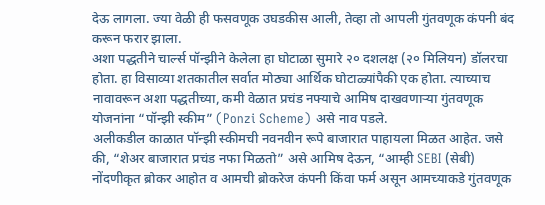देऊ लागला. ज्या वेळी ही फसवणूक उघडकीस आली, तेव्हा तो आपली गुंतवणूक कंपनी बंद करून फरार झाला.
अशा पद्धतीने चार्ल्स पॉन्झीने केलेला हा घोटाळा सुमारे २० दशलक्ष (२० मिलियन) डॉलरचा होता. हा विसाव्या शतकातील सर्वात मोठ्या आर्थिक घोटाळ्यांपैकी एक होता. त्याच्याच नावावरून अशा पद्धतीच्या, कमी वेळात प्रचंड नफ्याचे आमिष दाखवणाऱ्या गुंतवणूक योजनांना “पॉन्झी स्कीम” (Ponzi Scheme) असे नाव पडले.
अलीकडील काळात पॉन्झी स्कीमची नवनवीन रूपे बाजारात पाहायला मिळत आहेत. जसे की, “शेअर बाजारात प्रचंड नफा मिळतो” असे आमिष देऊन, “आम्ही SEBI (सेबी) नोंदणीकृत ब्रोकर आहोत व आमची ब्रोकरेज कंपनी किंवा फर्म असून आमच्याकडे गुंतवणूक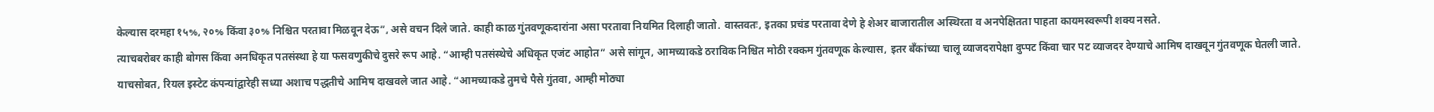केल्यास दरमहा १५%, २०% किंवा ३०% निश्चित परतावा मिळवून देऊ”, असे वचन दिले जाते. काही काळ गुंतवणूकदारांना असा परतावा नियमित दिलाही जातो. वास्तवतः, इतका प्रचंड परतावा देणे हे शेअर बाजारातील अस्थिरता व अनपेक्षितता पाहता कायमस्वरूपी शक्य नसते.
त्याचबरोबर काही बोगस किंवा अनधिकृत पतसंस्था हे या फसवणुकीचे दुसरे रूप आहे. “आम्ही पतसंस्थेचे अधिकृत एजंट आहोत” असे सांगून, आमच्याकडे ठराविक निश्चित मोठी रक्कम गुंतवणूक केल्यास, इतर बँकांच्या चालू व्याजदरापेक्षा दुप्पट किंवा चार पट व्याजदर देण्याचे आमिष दाखवून गुंतवणूक घेतली जाते.
याचसोबत, रियल इस्टेट कंपन्यांद्वारेही सध्या अशाच पद्धतीचे आमिष दाखवले जात आहे. “आमच्याकडे तुमचे पैसे गुंतवा, आम्ही मोठ्या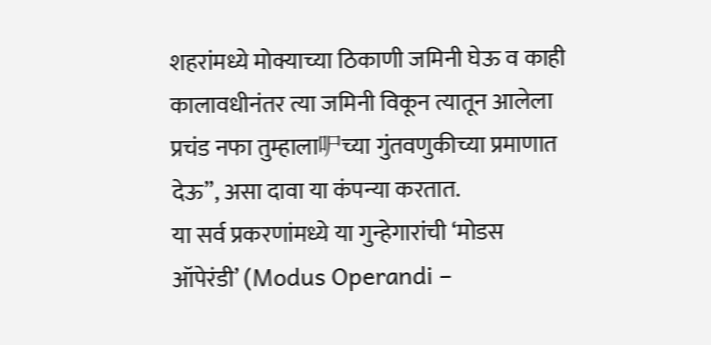शहरांमध्ये मोक्याच्या ठिकाणी जमिनी घेऊ व काही कालावधीनंतर त्या जमिनी विकून त्यातून आलेला प्रचंड नफा तुम्हाला㕧च्या गुंतवणुकीच्या प्रमाणात देऊ”, असा दावा या कंपन्या करतात.
या सर्व प्रकरणांमध्ये या गुन्हेगारांची ‘मोडस ऑपेरंडी’ (Modus Operandi –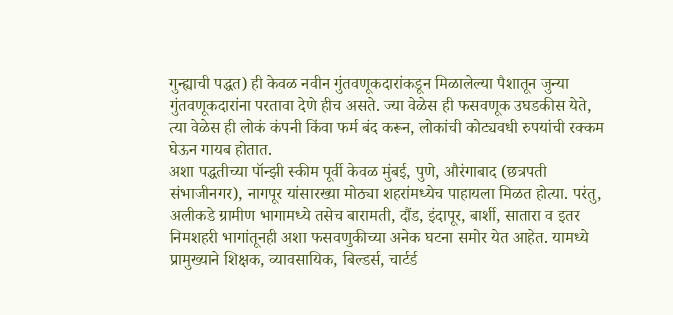गुन्ह्याची पद्धत) ही केवळ नवीन गुंतवणूकदारांकडून मिळालेल्या पैशातून जुन्या गुंतवणूकदारांना परतावा देणे हीच असते. ज्या वेळेस ही फसवणूक उघडकीस येते, त्या वेळेस ही लोकं कंपनी किंवा फर्म बंद करून, लोकांची कोट्यवधी रुपयांची रक्कम घेऊन गायब होतात.
अशा पद्धतीच्या पॉन्झी स्कीम पूर्वी केवळ मुंबई, पुणे, औरंगाबाद (छत्रपती संभाजीनगर), नागपूर यांसारख्या मोठ्या शहरांमध्येच पाहायला मिळत होत्या. परंतु, अलीकडे ग्रामीण भागामध्ये तसेच बारामती, दौंड, इंदापूर, बार्शी, सातारा व इतर निमशहरी भागांतूनही अशा फसवणुकीच्या अनेक घटना समोर येत आहेत. यामध्ये प्रामुख्याने शिक्षक, व्यावसायिक, बिल्डर्स, चार्टर्ड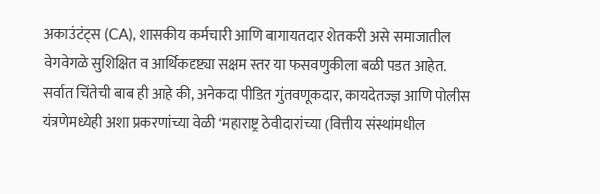अकाउंटंट्स (CA), शासकीय कर्मचारी आणि बागायतदार शेतकरी असे समाजातील वेगवेगळे सुशिक्षित व आर्थिकदृष्ट्या सक्षम स्तर या फसवणुकीला बळी पडत आहेत. सर्वात चिंतेची बाब ही आहे की, अनेकदा पीडित गुंतवणूकदार, कायदेतज्ज्ञ आणि पोलीस यंत्रणेमध्येही अशा प्रकरणांच्या वेळी ‘महाराष्ट्र ठेवीदारांच्या (वित्तीय संस्थांमधील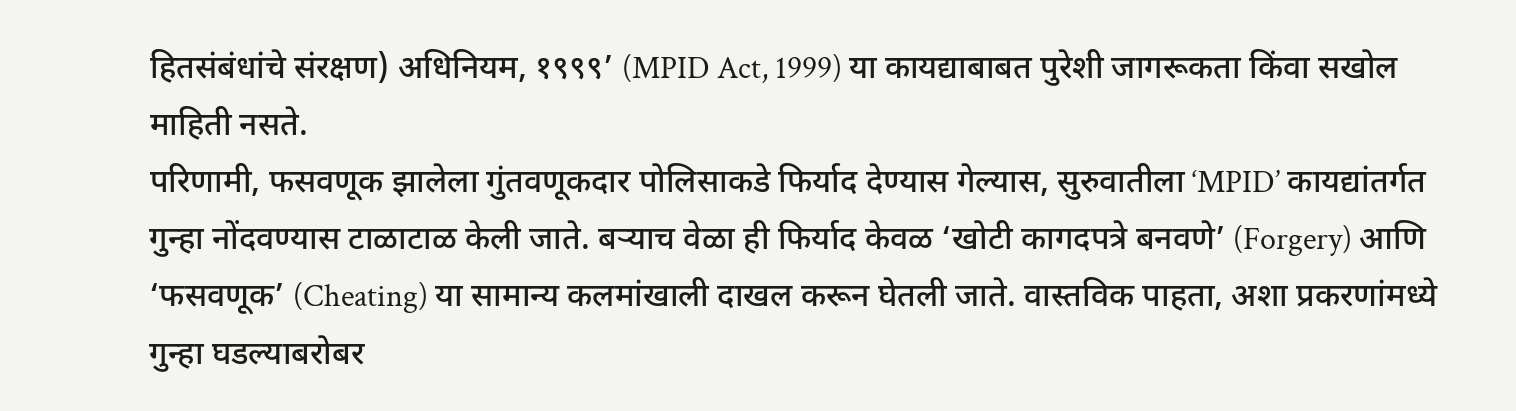हितसंबंधांचे संरक्षण) अधिनियम, १९९९’ (MPID Act, 1999) या कायद्याबाबत पुरेशी जागरूकता किंवा सखोल माहिती नसते.
परिणामी, फसवणूक झालेला गुंतवणूकदार पोलिसाकडे फिर्याद देण्यास गेल्यास, सुरुवातीला ‘MPID’ कायद्यांतर्गत गुन्हा नोंदवण्यास टाळाटाळ केली जाते. बऱ्याच वेळा ही फिर्याद केवळ ‘खोटी कागदपत्रे बनवणे’ (Forgery) आणि ‘फसवणूक’ (Cheating) या सामान्य कलमांखाली दाखल करून घेतली जाते. वास्तविक पाहता, अशा प्रकरणांमध्ये गुन्हा घडल्याबरोबर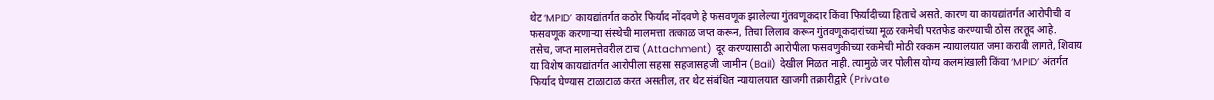थेट ‘MPID’ कायद्यांतर्गत कठोर फिर्याद नोंदवणे हे फसवणूक झालेल्या गुंतवणूकदार किंवा फिर्यादीच्या हिताचे असते. कारण या कायद्यांतर्गत आरोपीची व फसवणूक करणाऱ्या संस्थेची मालमत्ता तत्काळ जप्त करून, तिचा लिलाव करून गुंतवणूकदारांच्या मूळ रकमेची परतफेड करण्याची ठोस तरतूद आहे.
तसेच, जप्त मालमत्तेवरील टाच (Attachment) दूर करण्यासाठी आरोपीला फसवणुकीच्या रकमेची मोठी रक्कम न्यायालयात जमा करावी लागते, शिवाय या विशेष कायद्यांतर्गत आरोपीला सहसा सहजासहजी जामीन (Bail) देखील मिळत नाही. त्यामुळे जर पोलीस योग्य कलमांखाली किंवा ‘MPID’ अंतर्गत फिर्याद घेण्यास टाळाटाळ करत असतील, तर थेट संबंधित न्यायालयात खाजगी तक्रारीद्वारे (Private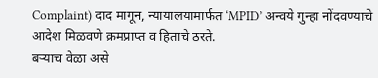Complaint) दाद मागून, न्यायालयामार्फत ‘MPID’ अन्वये गुन्हा नोंदवण्याचे आदेश मिळवणे क्रमप्राप्त व हिताचे ठरते.
बऱ्याच वेळा असे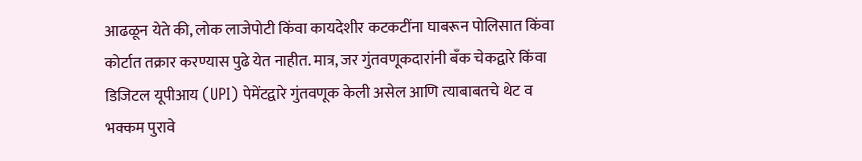आढळून येते की, लोक लाजेपोटी किंवा कायदेशीर कटकटींना घाबरून पोलिसात किंवा कोर्टात तक्रार करण्यास पुढे येत नाहीत. मात्र, जर गुंतवणूकदारांनी बँक चेकद्वारे किंवा डिजिटल यूपीआय (UPI) पेमेंटद्वारे गुंतवणूक केली असेल आणि त्याबाबतचे थेट व भक्कम पुरावे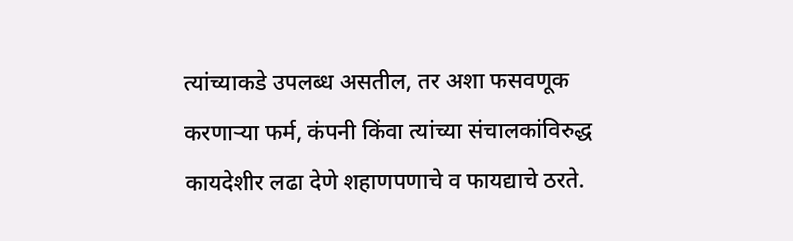त्यांच्याकडे उपलब्ध असतील, तर अशा फसवणूक करणाऱ्या फर्म, कंपनी किंवा त्यांच्या संचालकांविरुद्ध कायदेशीर लढा देणे शहाणपणाचे व फायद्याचे ठरते.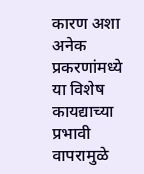कारण अशा अनेक प्रकरणांमध्ये या विशेष कायद्याच्या प्रभावी वापरामुळे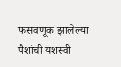फसवणूक झालेल्या पैशांची यशस्वी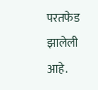परतफेड झालेली आहे.